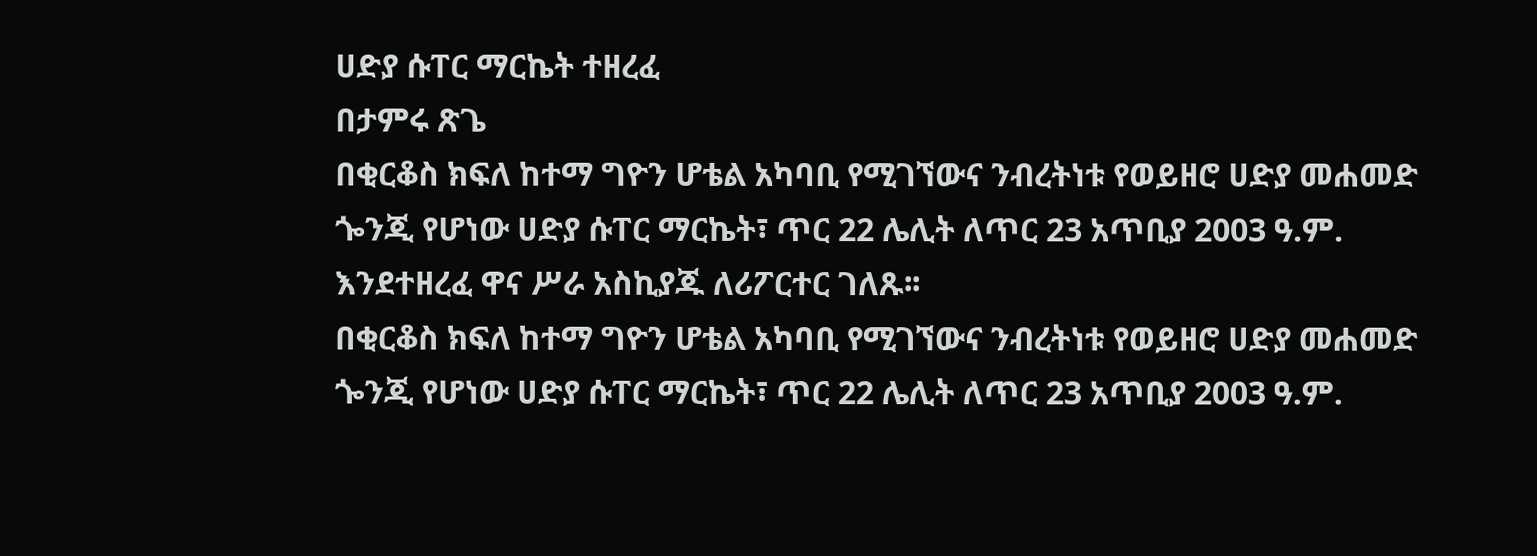ሀድያ ሱፐር ማርኬት ተዘረፈ
በታምሩ ጽጌ
በቂርቆስ ክፍለ ከተማ ግዮን ሆቴል አካባቢ የሚገኘውና ንብረትነቱ የወይዘሮ ሀድያ መሐመድ ጐንጂ የሆነው ሀድያ ሱፐር ማርኬት፣ ጥር 22 ሌሊት ለጥር 23 አጥቢያ 2003 ዓ.ም. እንደተዘረፈ ዋና ሥራ አስኪያጁ ለሪፖርተር ገለጹ፡፡
በቂርቆስ ክፍለ ከተማ ግዮን ሆቴል አካባቢ የሚገኘውና ንብረትነቱ የወይዘሮ ሀድያ መሐመድ ጐንጂ የሆነው ሀድያ ሱፐር ማርኬት፣ ጥር 22 ሌሊት ለጥር 23 አጥቢያ 2003 ዓ.ም.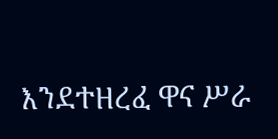እንደተዘረፈ ዋና ሥራ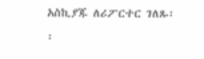አስኪያጁ ለሪፖርተር ገለጹ፡፡